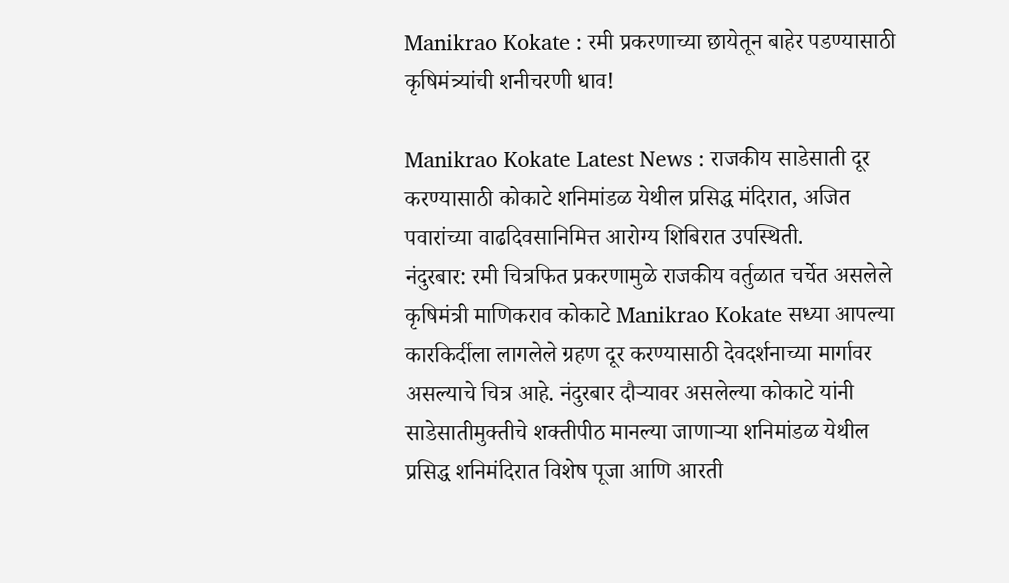Manikrao Kokate : रमी प्रकरणाच्या छायेतून बाहेर पडण्यासाठी कृषिमंत्र्यांची शनीचरणी धाव!

Manikrao Kokate Latest News : राजकीय साडेसाती दूर करण्यासाठी कोकाटे शनिमांडळ येथील प्रसिद्ध मंदिरात, अजित पवारांच्या वाढदिवसानिमित्त आरोग्य शिबिरात उपस्थिती.
नंदुरबार: रमी चित्रफित प्रकरणामुळे राजकीय वर्तुळात चर्चेत असलेले कृषिमंत्री माणिकराव कोकाटे Manikrao Kokate सध्या आपल्या कारकिर्दीला लागलेले ग्रहण दूर करण्यासाठी देवदर्शनाच्या मार्गावर असल्याचे चित्र आहे. नंदुरबार दौऱ्यावर असलेल्या कोकाटे यांनी साडेसातीमुक्तीचे शक्तीपीठ मानल्या जाणाऱ्या शनिमांडळ येथील प्रसिद्ध शनिमंदिरात विशेष पूजा आणि आरती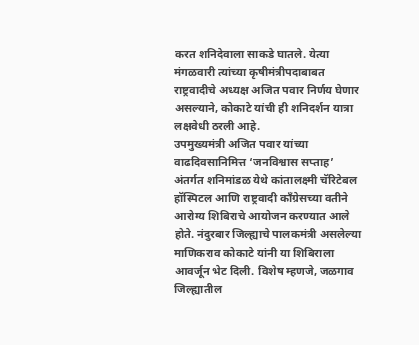करत शनिदेवाला साकडे घातले. येत्या मंगळवारी त्यांच्या कृषीमंत्रीपदाबाबत राष्ट्रवादीचे अध्यक्ष अजित पवार निर्णय घेणार असल्याने, कोकाटे यांची ही शनिदर्शन यात्रा लक्षवेधी ठरली आहे.
उपमुख्यमंत्री अजित पवार यांच्या वाढदिवसानिमित्त ‘जनविश्वास सप्ताह’ अंतर्गत शनिमांडळ येथे कांतालक्ष्मी चॅरिटेबल हॉस्पिटल आणि राष्ट्रवादी काँग्रेसच्या वतीने आरोग्य शिबिराचे आयोजन करण्यात आले होते. नंदुरबार जिल्ह्याचे पालकमंत्री असलेल्या माणिकराव कोकाटे यांनी या शिबिराला आवर्जून भेट दिली. विशेष म्हणजे, जळगाव जिल्ह्यातील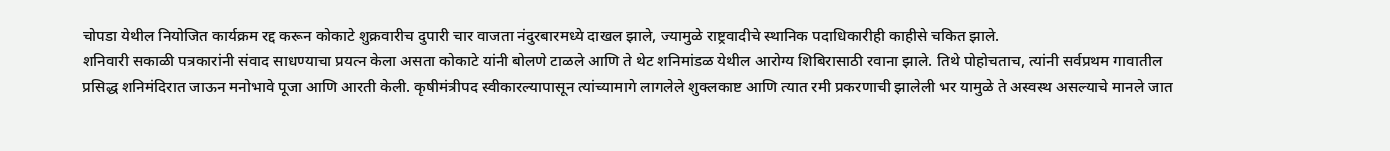चोपडा येथील नियोजित कार्यक्रम रद्द करून कोकाटे शुक्रवारीच दुपारी चार वाजता नंदुरबारमध्ये दाखल झाले, ज्यामुळे राष्ट्रवादीचे स्थानिक पदाधिकारीही काहीसे चकित झाले.
शनिवारी सकाळी पत्रकारांनी संवाद साधण्याचा प्रयत्न केला असता कोकाटे यांनी बोलणे टाळले आणि ते थेट शनिमांडळ येथील आरोग्य शिबिरासाठी रवाना झाले. तिथे पोहोचताच, त्यांनी सर्वप्रथम गावातील प्रसिद्ध शनिमंदिरात जाऊन मनोभावे पूजा आणि आरती केली. कृषीमंत्रीपद स्वीकारल्यापासून त्यांच्यामागे लागलेले शुक्लकाष्ट आणि त्यात रमी प्रकरणाची झालेली भर यामुळे ते अस्वस्थ असल्याचे मानले जात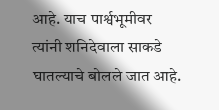आहे. याच पार्श्वभूमीवर त्यांनी शनिदेवाला साकडे घातल्याचे बोलले जात आहे.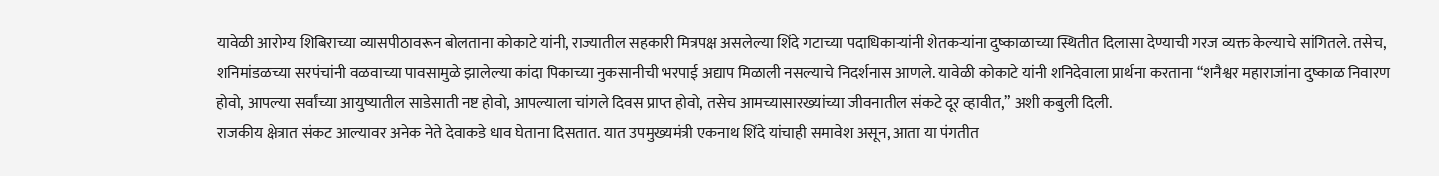यावेळी आरोग्य शिबिराच्या व्यासपीठावरून बोलताना कोकाटे यांनी, राज्यातील सहकारी मित्रपक्ष असलेल्या शिंदे गटाच्या पदाधिकाऱ्यांनी शेतकऱ्यांना दुष्काळाच्या स्थितीत दिलासा देण्याची गरज व्यक्त केल्याचे सांगितले. तसेच, शनिमांडळच्या सरपंचांनी वळवाच्या पावसामुळे झालेल्या कांदा पिकाच्या नुकसानीची भरपाई अद्याप मिळाली नसल्याचे निदर्शनास आणले. यावेळी कोकाटे यांनी शनिदेवाला प्रार्थना करताना “शनैश्वर महाराजांना दुष्काळ निवारण होवो, आपल्या सर्वांच्या आयुष्यातील साडेसाती नष्ट होवो, आपल्याला चांगले दिवस प्राप्त होवो, तसेच आमच्यासारख्यांच्या जीवनातील संकटे दूर व्हावीत,” अशी कबुली दिली.
राजकीय क्षेत्रात संकट आल्यावर अनेक नेते देवाकडे धाव घेताना दिसतात. यात उपमुख्यमंत्री एकनाथ शिंदे यांचाही समावेश असून, आता या पंगतीत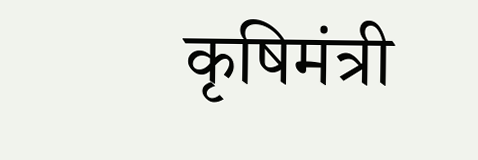कृषिमंत्री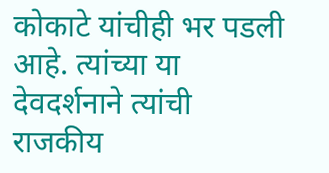कोकाटे यांचीही भर पडली आहे. त्यांच्या या देवदर्शनाने त्यांची राजकीय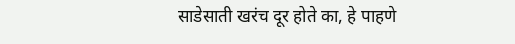साडेसाती खरंच दूर होते का, हे पाहणे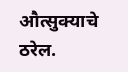औत्सुक्याचे ठरेल.